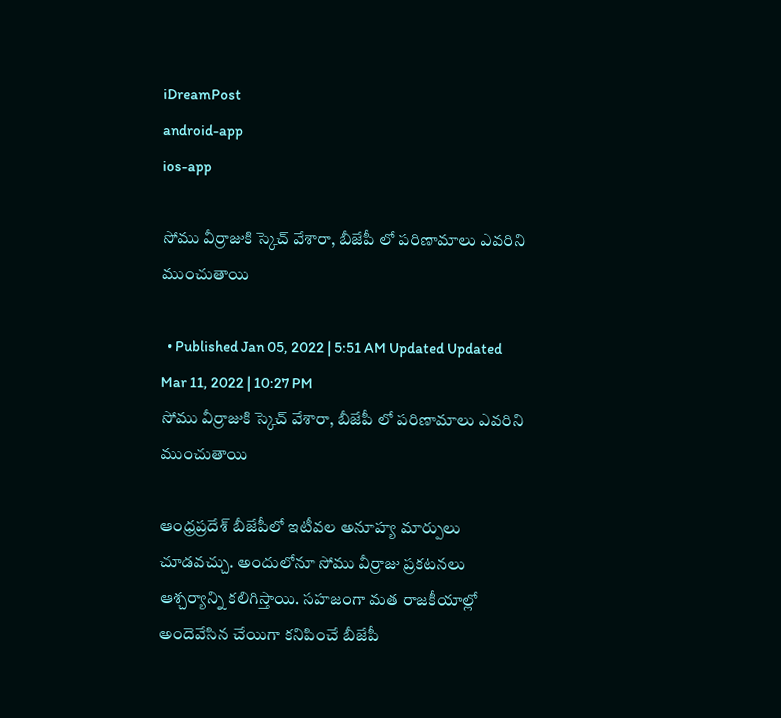iDreamPost
android-app
ios-app

సోము వీర్రాజుకి స్కెచ్ వేశారా, బీజేపీ లో పరిణామాలు ఎవరిని ముంచుతాయి

  • Published Jan 05, 2022 | 5:51 AM Updated Updated Mar 11, 2022 | 10:27 PM
సోము వీర్రాజుకి స్కెచ్ వేశారా, బీజేపీ లో పరిణామాలు ఎవరిని ముంచుతాయి

ఆంధ్రప్రదేశ్ బీజేపీలో ఇటీవల అనూహ్య మార్పులు చూడవచ్చు. అందులోనూ సోము వీర్రాజు ప్రకటనలు ఆశ్చర్యాన్ని కలిగిస్తాయి. సహజంగా మత రాజకీయాల్లో అందెవేసిన చేయిగా కనిపించే బీజేపీ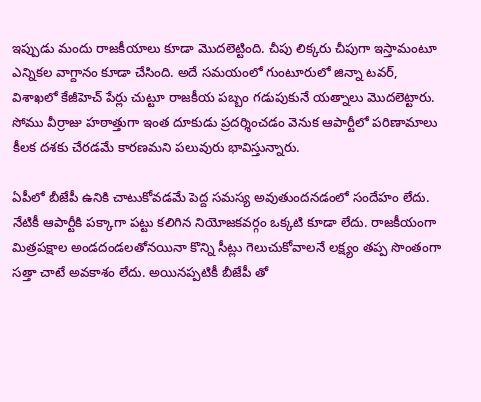ఇప్పుడు మందు రాజకీయాలు కూడా మొదలెట్టింది. చీపు లిక్కరు చీపుగా ఇస్తామంటూ ఎన్నికల వాగ్దానం కూడా చేసింది. అదే సమయంలో గుంటూరులో జిన్నా టవర్, విశాఖలో కేజీహెచ్ పేర్లు చుట్టూ రాజకీయ పబ్బం గడుపుకునే యత్నాలు మొదలెట్టారు. సోము వీర్రాజు హఠాత్తుగా ఇంత దూకుడు ప్రదర్శించడం వెనుక ఆపార్టీలో పరిణామాలు కీలక దశకు చేరడమే కారణమని పలువురు భావిస్తున్నారు.

ఏపీలో బీజేపీ ఉనికి చాటుకోవడమే పెద్ద సమస్య అవుతుందనడంలో సందేహం లేదు. నేటికీ ఆపార్టీకి పక్కాగా పట్టు కలిగిన నియోజకవర్గం ఒక్కటి కూడా లేదు. రాజకీయంగా మిత్రపక్షాల అండదండలతోనయినా కొన్ని సీట్లు గెలుచుకోవాలనే లక్ష్యం తప్ప సొంతంగా సత్తా చాటే అవకాశం లేదు. అయినప్పటికీ బీజేపీ తో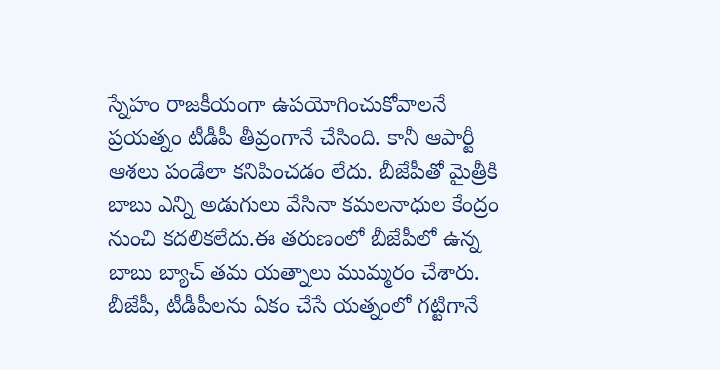స్నేహం రాజకీయంగా ఉపయోగించుకోవాలనే ప్రయత్నం టీడీపీ తీవ్రంగానే చేసింది. కానీ ఆపార్టీ ఆశలు పండేలా కనిపించడం లేదు. బీజేపీతో మైత్రీకి బాబు ఎన్ని అడుగులు వేసినా కమలనాధుల కేంద్రం నుంచి కదలికలేదు.ఈ తరుణంలో బీజేపీలో ఉన్న బాబు బ్యాచ్ తమ యత్నాలు ముమ్మరం చేశారు. బీజేపీ, టీడీపీలను ఏకం చేసే యత్నంలో గట్టిగానే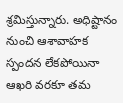శ్రమిస్తున్నారు. అధిష్టానం నుంచి ఆశావాహక స్పందన లేకపోయినా ఆఖరి వరకూ తమ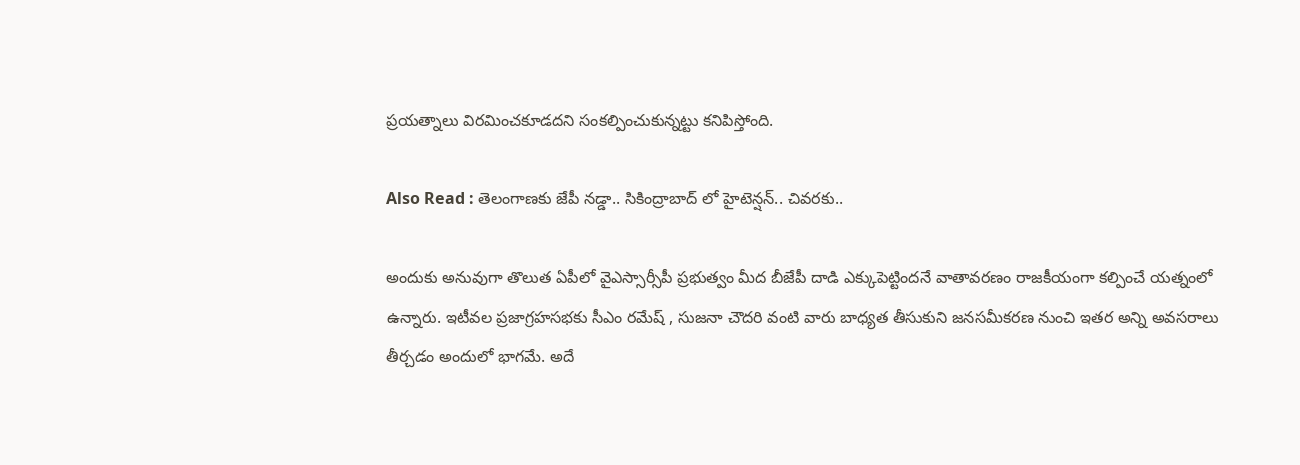ప్రయత్నాలు విరమించకూడదని సంకల్పించుకున్నట్టు కనిపిస్తోంది.

Also Read : తెలంగాణ‌కు జేపీ న‌డ్డా.. సికింద్రాబాద్ లో హైటెన్ష‌న్‌.. చివ‌ర‌కు..

అందుకు అనువుగా తొలుత ఏపీలో వైఎస్సార్సీపీ ప్రభుత్వం మీద బీజేపీ దాడి ఎక్కుపెట్టిందనే వాతావరణం రాజకీయంగా కల్పించే యత్నంలో ఉన్నారు. ఇటీవల ప్రజాగ్రహసభకు సీఎం రమేష్ , సుజనా చౌదరి వంటి వారు బాధ్యత తీసుకుని జనసమీకరణ నుంచి ఇతర అన్ని అవసరాలు తీర్చడం అందులో భాగమే. అదే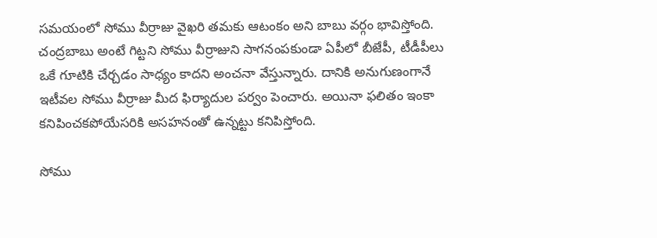సమయంలో సోము వీర్రాజు వైఖరి తమకు ఆటంకం అని బాబు వర్గం భావిస్తోంది. చంద్రబాబు అంటే గిట్టని సోము వీర్రాజుని సాగనంపకుండా ఏపీలో బీజేపీ, టీడీపీలు ఒకే గూటికి చేర్చడం సాధ్యం కాదని అంచనా వేస్తున్నారు. దానికి అనుగుణంగానే ఇటీవల సోము వీర్రాజు మీద ఫిర్యాదుల పర్వం పెంచారు. అయినా ఫలితం ఇంకా కనిపించకపోయేసరికి అసహనంతో ఉన్నట్టు కనిపిస్తోంది.

సోము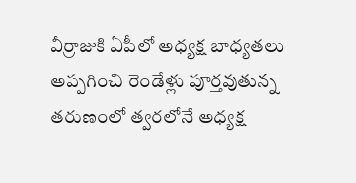వీర్రాజుకి ఏపీలో అధ్యక్ష బాధ్యతలు అప్పగించి రెండేళ్లు పూర్తవుతున్న తరుణంలో త్వరలోనే అధ్యక్ష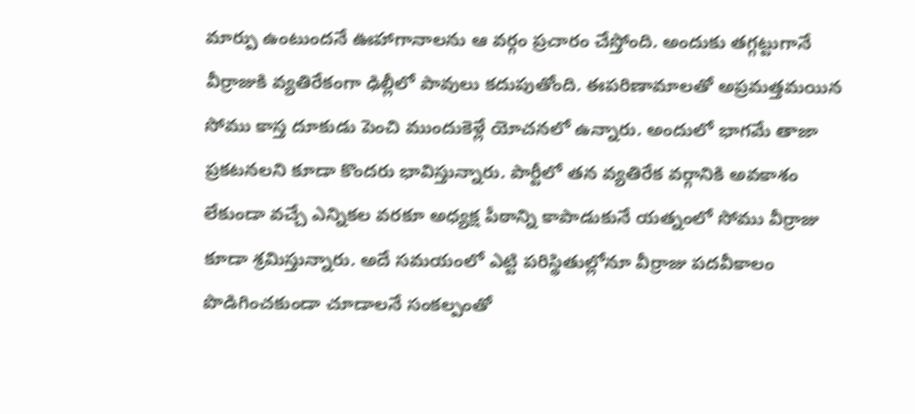మార్పు ఉంటుందనే ఊహాగానాలను ఆ వర్గం ప్రచారం చేస్తోంది. అందుకు తగ్గట్టుగానే వీర్రాజుకి వ్యతిరేకంగా ఢిల్లీలో పావులు కదుపుతోంది. ఈపరిణామాలతో అప్రమత్తమయిన సోము కాస్త దూకుడు పెంచి ముందుకెళ్లే యోచనలో ఉన్నారు. అందులో భాగమే తాజా ప్రకటనలని కూడా కొందరు భావిస్తున్నారు. పార్టీలో తన వ్యతిరేక వర్గానికి అవకాశం లేకుండా వచ్చే ఎన్నికల వరకూ అధ్యక్ష పీఠాన్ని కాపాడుకునే యత్నంలో సోము వీర్రాజు కూడా శ్రమిస్తున్నారు. అదే సమయంలో ఎట్టి పరిస్థితుల్లోనూ వీర్రాజు పదవీకాలం పొడిగించకుండా చూడాలనే సంకల్పంతో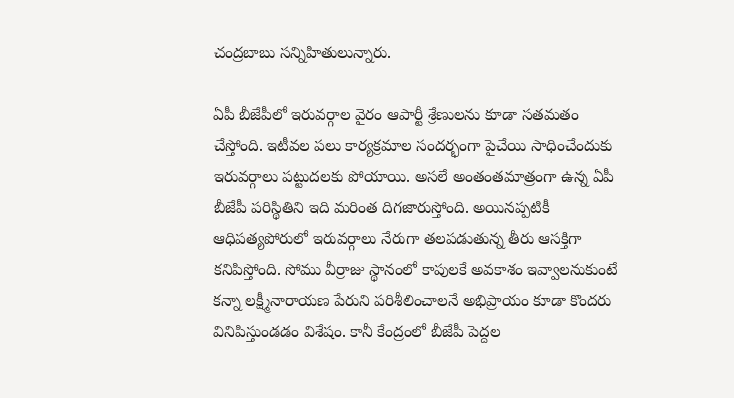చంద్రబాబు సన్నిహితులున్నారు.

ఏపీ బీజేపీలో ఇరువర్గాల వైరం ఆపార్టీ శ్రేణులను కూడా సతమతం చేస్తోంది. ఇటీవల పలు కార్యక్రమాల సందర్భంగా పైచేయి సాధించేందుకు ఇరువర్గాలు పట్టుదలకు పోయాయి. అసలే అంతంతమాత్రంగా ఉన్న ఏపీ బీజేపీ పరిస్థితిని ఇది మరింత దిగజారుస్తోంది. అయినప్పటికీ ఆధిపత్యపోరులో ఇరువర్గాలు నేరుగా తలపడుతున్న తీరు ఆసక్తిగా కనిపిస్తోంది. సోము వీర్రాజు స్థానంలో కాపులకే అవకాశం ఇవ్వాలనుకుంటే కన్నా లక్ష్మీనారాయణ పేరుని పరిశీలించాలనే అభిప్రాయం కూడా కొందరు వినిపిస్తుండడం విశేషం. కానీ కేంద్రంలో బీజేపీ పెద్దల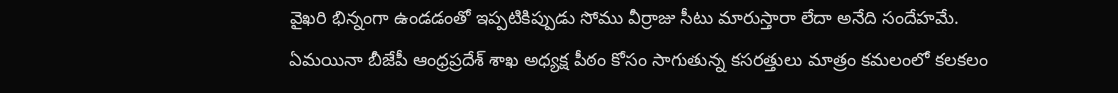వైఖరి భిన్నంగా ఉండడంతో ఇప్పటికిప్పుడు సోము వీర్రాజు సీటు మారుస్తారా లేదా అనేది సందేహమే. ఏమయినా బీజేపీ ఆంధ్రప్రదేశ్ శాఖ అధ్యక్ష పీఠం కోసం సాగుతున్న కసరత్తులు మాత్రం కమలంలో కలకలం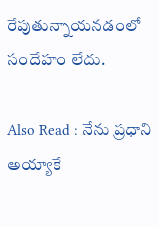రేపుతున్నాయనడంలో సందేహం లేదు.

Also Read : నేను ప్రధాని అయ్యాకే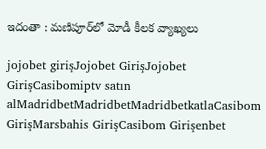ఇదంతా : మణిపూర్‌లో మోడీ కీలక వ్యాఖ్యలు

jojobet girişJojobet GirişJojobet GirişCasibomiptv satın alMadridbetMadridbetMadridbetkatlaCasibom GirişMarsbahis GirişCasibom Girişenbet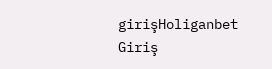girişHoliganbet Giriş